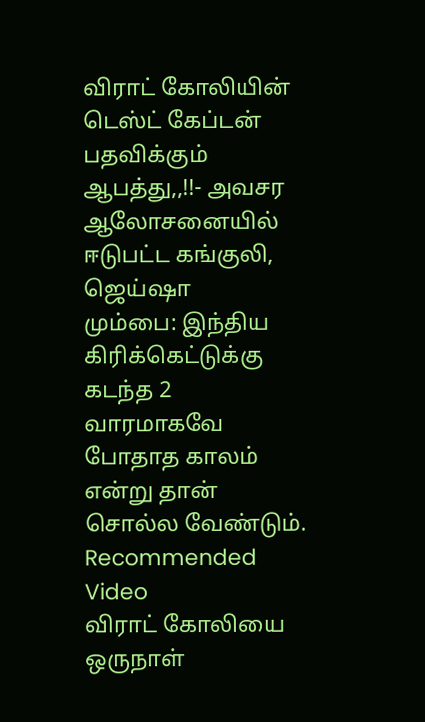விராட் கோலியின் டெஸ்ட் கேப்டன் பதவிக்கும் ஆபத்து,,!!- அவசர ஆலோசனையில் ஈடுபட்ட கங்குலி, ஜெய்ஷா
மும்பை: இந்திய கிரிக்கெட்டுக்கு கடந்த 2 வாரமாகவே போதாத காலம் என்று தான் சொல்ல வேண்டும்.
Recommended Video
விராட் கோலியை ஒருநாள்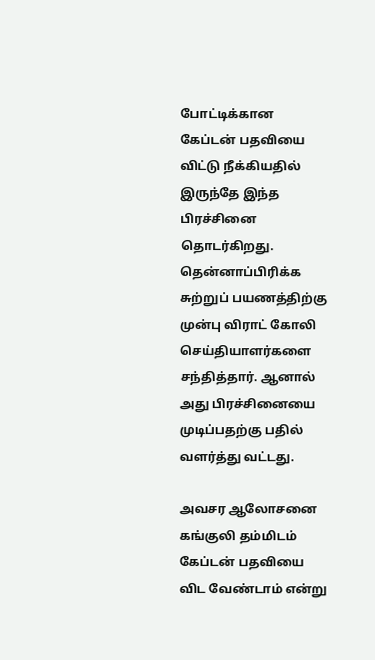போட்டிக்கான கேப்டன் பதவியை விட்டு நீக்கியதில் இருந்தே இந்த பிரச்சினை தொடர்கிறது.
தென்னாப்பிரிக்க சுற்றுப் பயணத்திற்கு முன்பு விராட் கோலி செய்தியாளர்களை சந்தித்தார். ஆனால் அது பிரச்சினையை முடிப்பதற்கு பதில் வளர்த்து வட்டது.

அவசர ஆலோசனை
கங்குலி தம்மிடம் கேப்டன் பதவியை விட வேண்டாம் என்று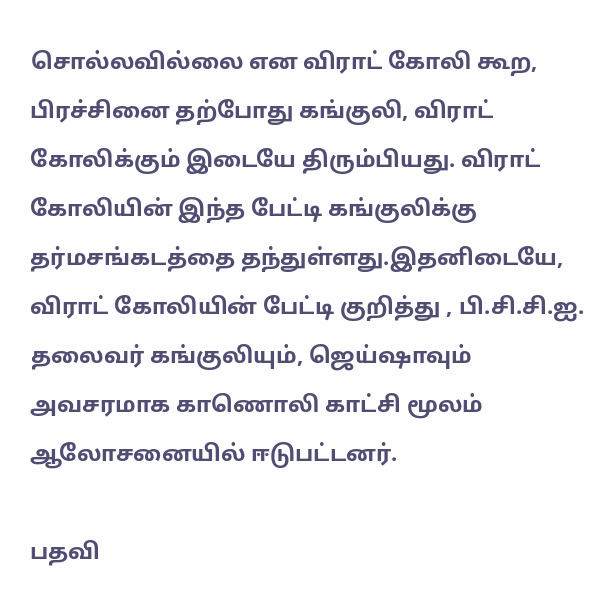சொல்லவில்லை என விராட் கோலி கூற, பிரச்சினை தற்போது கங்குலி, விராட் கோலிக்கும் இடையே திரும்பியது. விராட் கோலியின் இந்த பேட்டி கங்குலிக்கு தர்மசங்கடத்தை தந்துள்ளது.இதனிடையே, விராட் கோலியின் பேட்டி குறித்து , பி.சி.சி.ஐ. தலைவர் கங்குலியும், ஜெய்ஷாவும் அவசரமாக காணொலி காட்சி மூலம் ஆலோசனையில் ஈடுபட்டனர்.

பதவி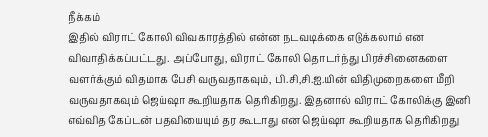நீக்கம்
இதில் விராட் கோலி விவகாரத்தில் என்ன நடவடிக்கை எடுக்கலாம் என விவாதிக்கப்பட்டது. அப்போது, விராட் கோலி தொடர்ந்து பிரச்சினைகளை வளர்க்கும் விதமாக பேசி வருவதாகவும், பி.சி,சி.ஐ.யின் விதிமுறைகளை மீறி வருவதாகவும் ஜெய்ஷா கூறியதாக தெரிகிறது. இதனால் விராட் கோலிக்கு இனி எவ்வித கேப்டன் பதவியையும் தர கூடாது என ஜெய்ஷா கூறியதாக தெரிகிறது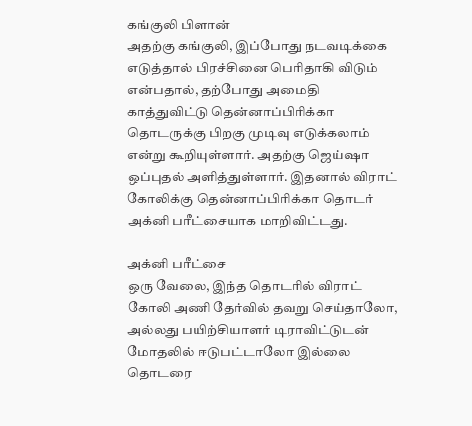கங்குலி பிளான்
அதற்கு கங்குலி, இப்போது நடவடிக்கை எடுத்தால் பிரச்சினை பெரிதாகி விடும் என்பதால், தற்போது அமைதி காத்துவிட்டு தென்னாப்பிரிக்கா தொடருக்கு பிறகு முடிவு எடுக்கலாம் என்று கூறியுள்ளார். அதற்கு ஜெய்ஷா ஒப்புதல் அளித்துள்ளார். இதனால் விராட் கோலிக்கு தென்னாப்பிரிக்கா தொடர் அக்னி பரீட்சையாக மாறிவிட்டது.

அக்னி பரீட்சை
ஒரு வேலை, இந்த தொடரில் விராட் கோலி அணி தேர்வில் தவறு செய்தாலோ, அல்லது பயிற்சியாளர் டிராவிட்டுடன் மோதலில் ஈடுபட்டாலோ இல்லை தொடரை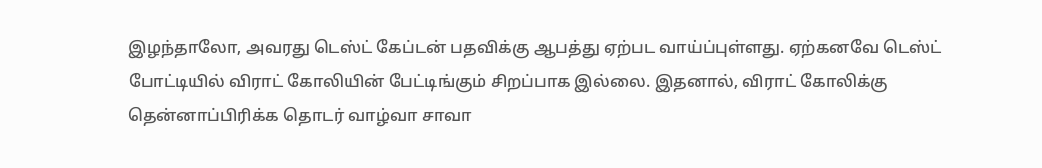இழந்தாலோ, அவரது டெஸ்ட் கேப்டன் பதவிக்கு ஆபத்து ஏற்பட வாய்ப்புள்ளது. ஏற்கனவே டெஸ்ட் போட்டியில் விராட் கோலியின் பேட்டிங்கும் சிறப்பாக இல்லை. இதனால், விராட் கோலிக்கு தென்னாப்பிரிக்க தொடர் வாழ்வா சாவா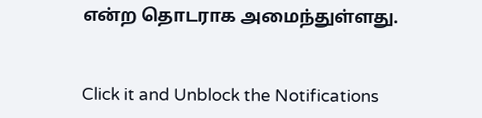என்ற தொடராக அமைந்துள்ளது.


Click it and Unblock the Notifications